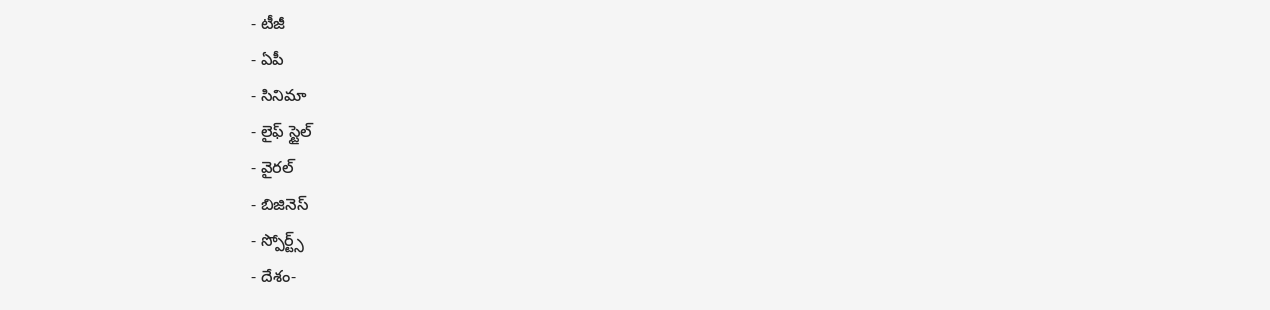- టీజీ
- ఏపీ
- సినిమా
- లైఫ్ స్టైల్
- వైరల్
- బిజినెస్
- స్పోర్ట్స్
- దేశం-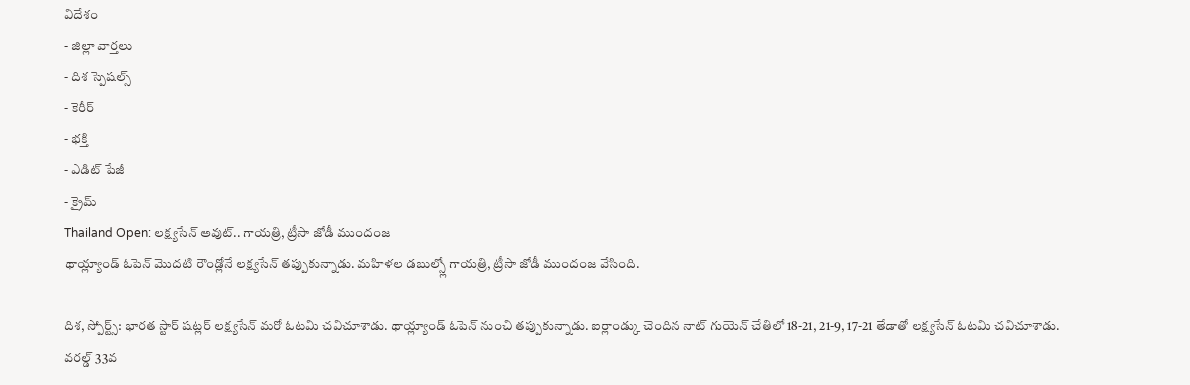విదేశం
- జిల్లా వార్తలు
- దిశ స్పెషల్స్
- కెరీర్
- భక్తి
- ఎడిట్ పేజీ
- క్రైమ్
Thailand Open: లక్ష్యసేన్ అవుట్.. గాయత్రి, ట్రీసా జోడీ ముందంజ
థాయ్ల్యాండ్ ఓపెన్ మొదటి రౌండ్లోనే లక్ష్యసేన్ తప్పుకున్నాడు. మహిళల డబుల్స్లో గాయత్రి, ట్రీసా జోడీ ముందంజ వేసింది.

దిశ, స్పోర్ట్స్: భారత స్టార్ షట్లర్ లక్ష్యసేన్ మరో ఓటమి చవిచూశాడు. థాయ్ల్యాండ్ ఓపెన్ నుంచి తప్పుకున్నాడు. ఐర్లాండ్కు చెందిన నాట్ గుయెన్ చేతిలో 18-21, 21-9, 17-21 తేడాతో లక్ష్యసేన్ ఓటమి చవిచూశాడు. వరల్డ్ 33వ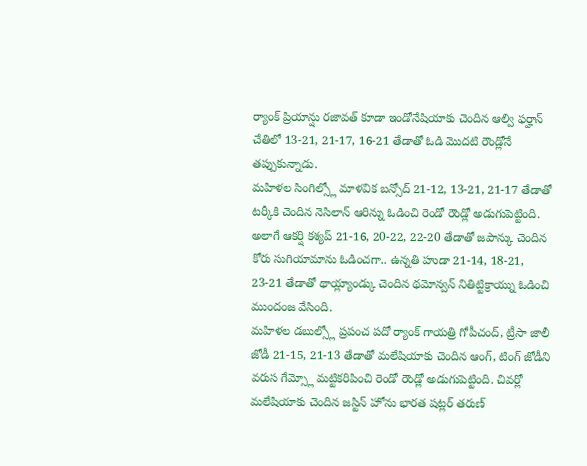ర్యాంక్ ప్రియాన్షు రజావత్ కూడా ఇండోనేషియాకు చెందిన ఆల్వి ఫర్హాన్ చేతిలో 13-21, 21-17, 16-21 తేడాతో ఓడి మొదటి రౌండ్లోనే తప్పుకున్నాడు.
మహిళల సింగిల్స్లో మాళవిక బన్సోద్ 21-12, 13-21, 21-17 తేడాతో టర్కీకి చెందిన నెసిలాన్ ఆరిన్ను ఓడించి రెండో రౌండ్లో అడుగుపెట్టింది. అలాగే ఆకర్షి కశ్యప్ 21-16, 20-22, 22-20 తేడాతో జపాన్కు చెందిన కోరు సుగియామాను ఓడించగా.. ఉన్నతి హుడా 21-14, 18-21, 23-21 తేడాతో థాయ్ల్యాండ్కు చెందిన థమోన్వన్ నితిట్టిక్రాయ్ను ఓడించి ముందంజ వేసింది.
మహిళల డబుల్స్లో ప్రపంచ పదో ర్యాంక్ గాయత్రి గోపీచంద్, ట్రీసా జాలీ జోడీ 21-15, 21-13 తేడాతో మలేషియాకు చెందిన ఆంగ్, టింగ్ జోడీని వరుస గేమ్స్లో మట్టికరిపించి రెండో రౌండ్లో అడుగుపెట్టింది. చివర్లో మలేషియాకు చెందిన జస్టిన్ హోను భారత షట్లర్ తరుణ్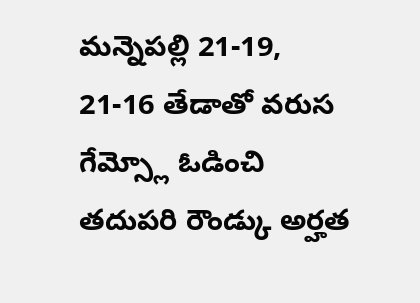మన్నెపల్లి 21-19, 21-16 తేడాతో వరుస గేమ్స్లో ఓడించి తదుపరి రౌండ్కు అర్హత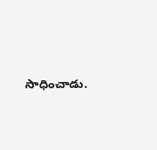సాధించాడు.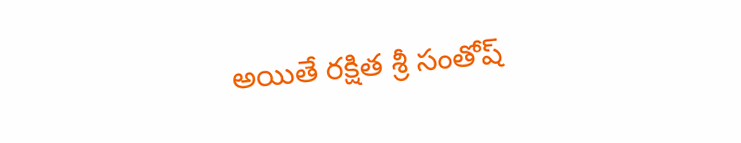అయితే రక్షిత శ్రీ సంతోష్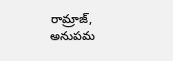రామ్రాజ్, అనుపమ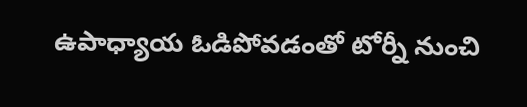ఉపాధ్యాయ ఓడిపోవడంతో టోర్నీ నుంచి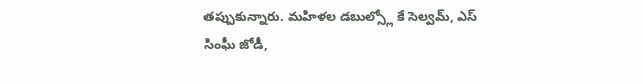తప్పుకున్నారు. మహిళల డబుల్స్లో కే సెల్వమ్, ఎస్ సింఘీ జోడీ,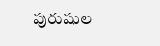పురుషుల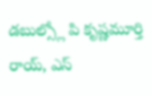డబుల్స్లో పి కృష్ణమూర్తి రాయ్, ఎస్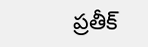ప్రతీక్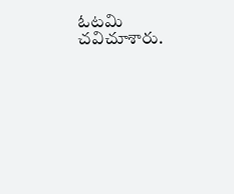ఓటమి చవిచూశారు.